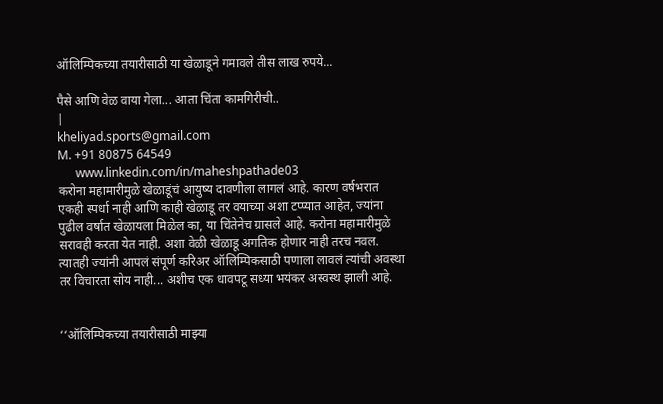ऑलिम्पिकच्या तयारीसाठी या खेळाडूने गमावले तीस लाख रुपये...

पैसे आणि वेळ वाया गेला... आता चिंता कामगिरीची..
|
kheliyad.sports@gmail.com
M. +91 80875 64549
      www.linkedin.com/in/maheshpathade03
करोना महामारीमुळे खेळाडूंचं आयुष्य दावणीला लागलं आहे. कारण वर्षभरात एकही स्पर्धा नाही आणि काही खेळाडू तर वयाच्या अशा टप्प्यात आहेत, ज्यांना पुढील वर्षात खेळायला मिळेल का, या चिंतेनेच ग्रासले आहे. करोना महामारीमुळे सरावही करता येत नाही. अशा वेळी खेळाडू अगतिक होणार नाही तरच नवल. त्यातही ज्यांनी आपलं संपूर्ण करिअर ऑलिम्पिकसाठी पणाला लावलं त्यांची अवस्था तर विचारता सोय नाही... अशीच एक धावपटू सध्या भयंकर अस्वस्थ झाली आहे.


‘‘ऑलिम्पिकच्या तयारीसाठी माझ्या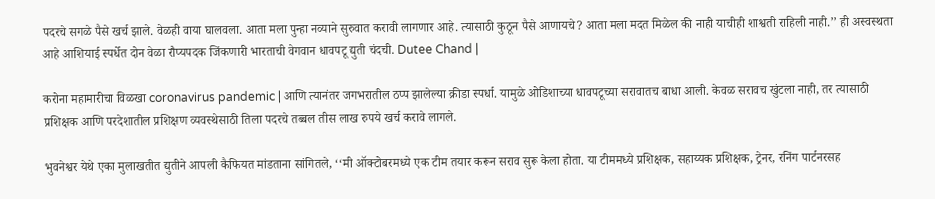पदरचे सगळे पैसे खर्च झाले. वेळही वाया घालवला. आता मला पुन्हा नव्याने सुरुवात करावी लागणार आहे. त्यासाठी कुठून पैसे आणायचे? आता मला मदत मिळेल की नाही याचीही शाश्वती राहिली नाही.’’ ही अस्वस्थता आहे आशियाई स्पर्धेत दोन वेळा रौप्यपदक जिंकणारी भारताची वेगवान धावपटू द्युती चंदची. Dutee Chand |

करोना महामारीचा विळखा coronavirus pandemic | आणि त्यानंतर जगभरातील ठप्प झालेल्या क्रीडा स्पर्धा. यामुळे ओडिशाच्या धावपटूच्या सरावातच बाधा आली. केवळ सरावच खुंटला नाही, तर त्यासाठी प्रशिक्षक आणि परदेशातील प्रशिक्षण व्यवस्थेसाठी तिला पदरचे तब्बल तीस लाख रुपये खर्च करावे लागले.

भुवनेश्वर येथे एका मुलाखतीत द्युतीने आपली कैफियत मांडताना सांगितले, ‘‘मी ऑक्टोबरमध्ये एक टीम तयार करून सराव सुरू केला होता. या टीममध्ये प्रशिक्षक, सहाय्यक प्रशिक्षक, ट्रेनर, रनिंग पार्टनरसह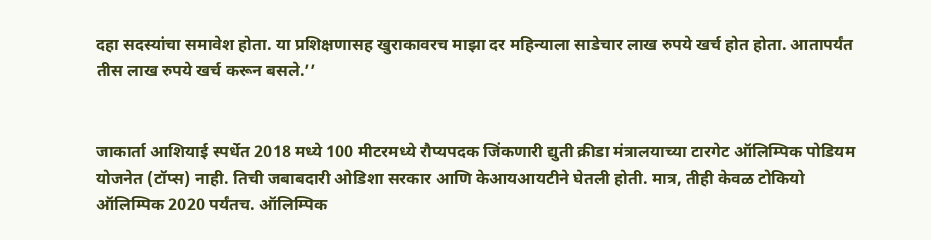दहा सदस्यांचा समावेश होता. या प्रशिक्षणासह खुराकावरच माझा दर महिन्याला साडेचार लाख रुपये खर्च होत होता. आतापर्यंत तीस लाख रुपये खर्च करून बसले.’’


जाकार्ता आशियाई स्पर्धेत 2018 मध्ये 100 मीटरमध्ये रौप्यपदक जिंकणारी द्युती क्रीडा मंत्रालयाच्या टारगेट ऑलिम्पिक पोडियम योजनेत (टॉप्स) नाही. तिची जबाबदारी ओडिशा सरकार आणि केआयआयटीने घेतली होती. मात्र, तीही केवळ टोकियो ऑलिम्पिक 2020 पर्यंतच. ऑलिम्पिक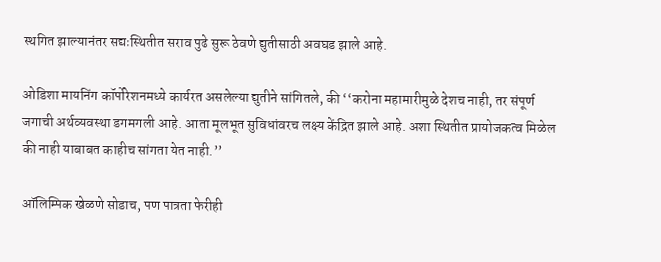स्थगित झाल्यानंतर सद्यःस्थितीत सराव पुढे सुरू ठेवणे द्युतीसाठी अवघड झाले आहे.

ओडिशा मायनिंग कॉर्पोरेशनमध्ये कार्यरत असलेल्या द्युतीने सांगितले, की ‘‘करोना महामारीमुळे देशच नाही, तर संपूर्ण जगाची अर्थव्यवस्था डगमगली आहे. आता मूलभूत सुविधांवरच लक्ष्य केंद्रित झाले आहे. अशा स्थितीत प्रायोजकत्व मिळेल की नाही याबाबत काहीच सांगता येत नाही.’’

ऑलिम्पिक खेळणे सोडाच, पण पात्रता फेरीही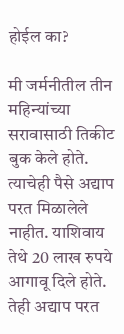होईल का?

मी जर्मनीतील तीन महिन्यांच्या सरावासाठी तिकीट बुक केले होते. त्याचेही पैसे अद्याप परत मिळालेले नाहीत. याशिवाय तेथे 20 लाख रुपये आगावू दिले होते. तेही अद्याप परत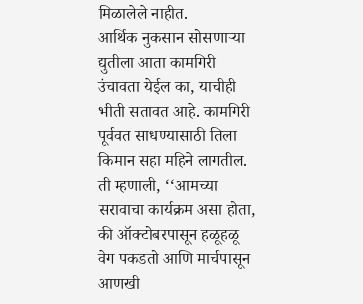मिळालेले नाहीत.
आर्थिक नुकसान सोसणाऱ्या द्युतीला आता कामगिरी उंचावता येईल का, याचीही भीती सतावत आहे. कामगिरी पूर्ववत साधण्यासाठी तिला किमान सहा महिने लागतील. ती म्हणाली, ‘‘आमच्या सरावाचा कार्यक्रम असा होता, की ऑक्टोबरपासून हळूहळू वेग पकडतो आणि मार्चपासून आणखी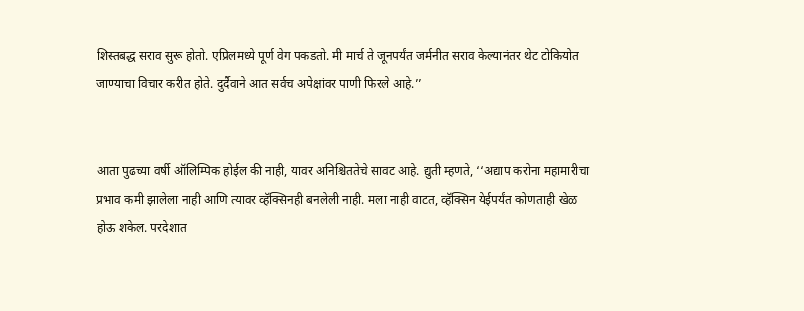शिस्तबद्ध सराव सुरू होतो. एप्रिलमध्ये पूर्ण वेग पकडतो. मी मार्च ते जूनपर्यंत जर्मनीत सराव केल्यानंतर थेट टोकियोत जाण्याचा विचार करीत होते. दुर्दैवाने आत सर्वच अपेक्षांवर पाणी फिरले आहे.’’


आता पुढच्या वर्षी ऑलिम्पिक होईल की नाही, यावर अनिश्चिततेचे सावट आहे. द्युती म्हणते, ‘‘अद्याप करोना महामारीचा प्रभाव कमी झालेला नाही आणि त्यावर व्हॅक्सिनही बनलेली नाही. मला नाही वाटत, व्हॅक्सिन येईपर्यंत कोणताही खेळ होऊ शकेल. परदेशात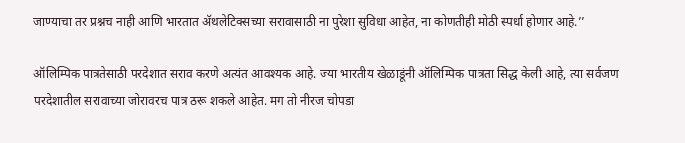जाण्याचा तर प्रश्नच नाही आणि भारतात ॲथलेटिक्सच्या सरावासाठी ना पुरेशा सुविधा आहेत, ना कोणतीही मोठी स्पर्धा होणार आहे.’’

ऑलिम्पिक पात्रतेसाठी परदेशात सराव करणे अत्यंत आवश्यक आहे. ज्या भारतीय खेळाडूंनी ऑलिम्पिक पात्रता सिद्ध केली आहे, त्या सर्वजण परदेशातील सरावाच्या जोरावरच पात्र ठरू शकले आहेत. मग तो नीरज चोपडा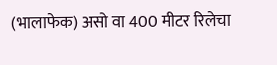(भालाफेक) असो वा 400 मीटर रिलेचा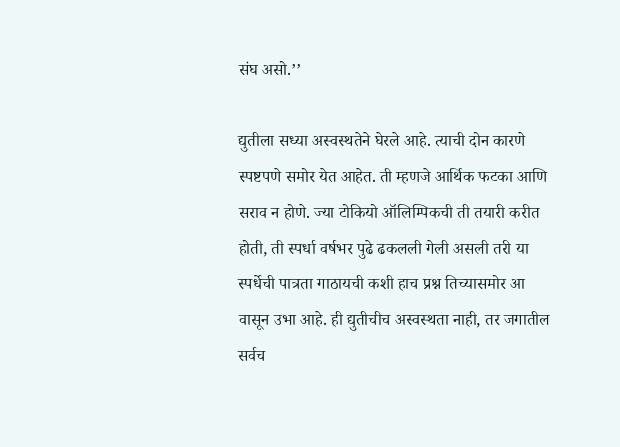संघ असो.’’

द्युतीला सध्या अस्वस्थतेने घेरले आहे. त्याची दोन कारणे स्पष्टपणे समोर येत आहेत. ती म्हणजे आर्थिक फटका आणि सराव न होणे. ज्या टोकियो ऑलिम्पिकची ती तयारी करीत होती, ती स्पर्धा वर्षभर पुढे ढकलली गेली असली तरी या स्पर्धेची पात्रता गाठायची कशी हाच प्रश्न तिच्यासमोर आ वासून उभा आहे. ही द्युतीचीच अस्वस्थता नाही, तर जगातील सर्वच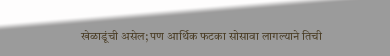खेळाडूंची असेल; पण आर्थिक फटका सोसावा लागल्याने तिची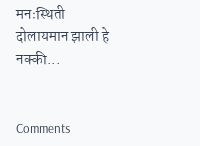मनःस्थिती दोलायमान झाली हे नक्की...


Comments